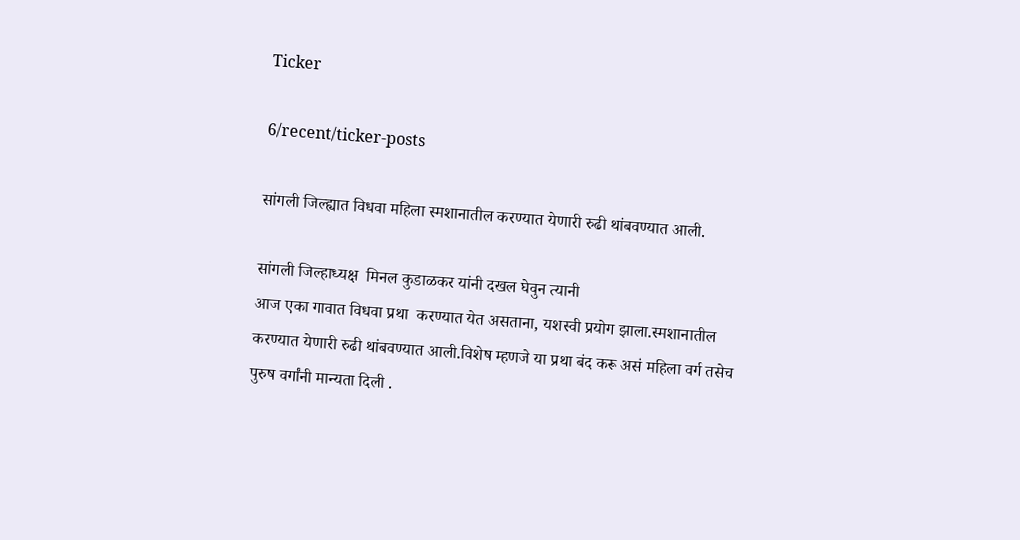Ticker

6/recent/ticker-posts

सांगली जिल्ह्यात विधवा महिला स्मशानातील करण्यात येणारी रुढी थांबवण्यात आली.

सांगली जिल्हाध्यक्ष  मिनल कुडाळकर यांनी दखल घेवुन त्यानी
आज एका गावात विधवा प्रथा  करण्यात येत असताना, यशस्वी प्रयोग झाला.स्मशानातील करण्यात येणारी रुढी थांबवण्यात आली.विशेष म्हणजे या प्रथा बंद करू असं महिला वर्ग तसेच पुरुष वर्गांनी मान्यता दिली .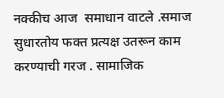नक्कीच आज  समाधान वाटले .समाज सुधारतोय फक्त प्रत्यक्ष उतरून काम करण्याची गरज . सामाजिक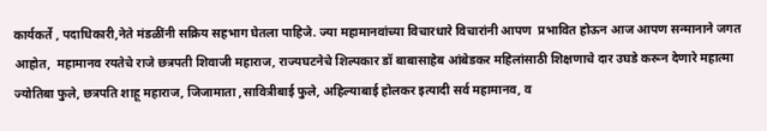कार्यकर्ते , पदाधिकारी,नेते मंडळींनी सक्रिय सहभाग घेतला पाहिजे. ज्या महामानवांच्या विचारधारे विचारांनी आपण  प्रभावित होऊन आज आपण सन्मानाने जगत आहोत,  महामानव रयतेचे राजे छत्रपती शिवाजी महाराज, राज्यघटनेचे शिल्पकार डॉ बाबासाहेब आंबेडकर महिलांसाठी शिक्षणाचे दार उघडे करून देणारे महात्मा ज्योतिबा फुले, छत्रपति शाहू महाराज, जिजामाता ,सावित्रीबाई फुले, अहिल्याबाई होलकर इत्यादी सर्व महामानव, व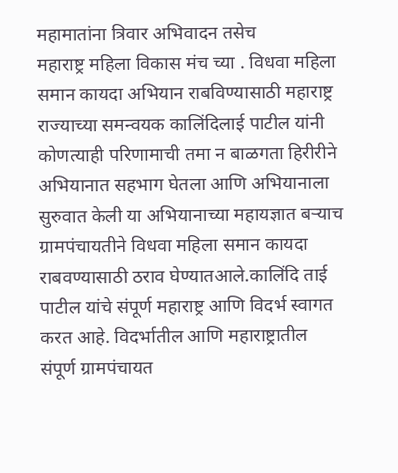महामातांना त्रिवार अभिवादन तसेच
महाराष्ट्र महिला विकास मंच च्या . विधवा महिला समान कायदा अभियान राबविण्यासाठी महाराष्ट्र राज्याच्या समन्वयक कालिंदिलाई पाटील यांनी कोणत्याही परिणामाची तमा न बाळगता हिरीरीने अभियानात सहभाग घेतला आणि अभियानाला सुरुवात केली या अभियानाच्या महायज्ञात बऱ्याच ग्रामपंचायतीने विधवा महिला समान कायदा राबवण्यासाठी ठराव घेण्यातआले.कालिंदि ताई पाटील यांचे संपूर्ण महाराष्ट्र आणि विदर्भ स्वागत करत आहे. विदर्भातील आणि महाराष्ट्रातील संपूर्ण ग्रामपंचायत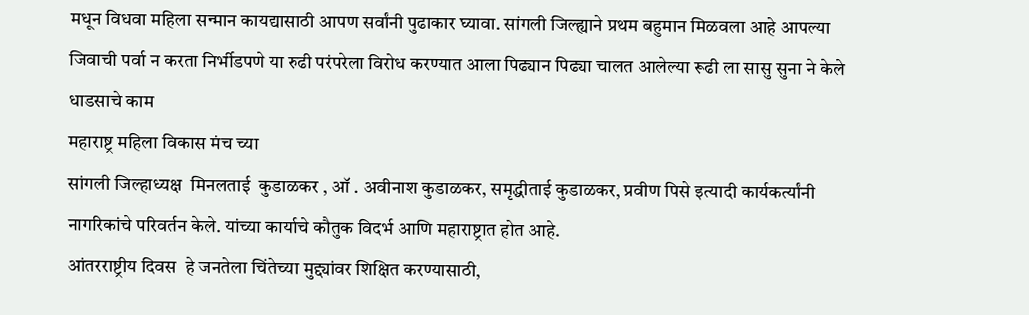मधून विधवा महिला सन्मान कायद्यासाठी आपण सर्वांनी पुढाकार घ्यावा. सांगली जिल्ह्याने प्रथम बहुमान मिळवला आहे आपल्या जिवाची पर्वा न करता निर्भीडपणे या रुढी परंपरेला विरोध करण्यात आला पिढ्यान पिढ्या चालत आलेल्या रूढी ला सासु सुना ने केले धाडसाचे काम
महाराष्ट्र महिला विकास मंच च्या
सांगली जिल्हाध्यक्ष  मिनलताई  कुडाळकर , ऑ . अवीनाश कुडाळकर, समृद्धीताई कुडाळकर, प्रवीण पिसे इत्यादी कार्यकर्त्यांनी नागरिकांचे परिवर्तन केले. यांच्या कार्याचे कौतुक विदर्भ आणि महाराष्ट्रात होत आहे.
आंतरराष्ट्रीय दिवस  हे जनतेला चिंतेच्या मुद्द्यांवर शिक्षित करण्यासाठी,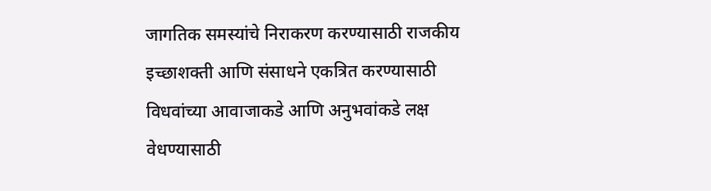जागतिक समस्यांचे निराकरण करण्यासाठी राजकीय इच्छाशक्ती आणि संसाधने एकत्रित करण्यासाठी विधवांच्या आवाजाकडे आणि अनुभवांकडे लक्ष वेधण्यासाठी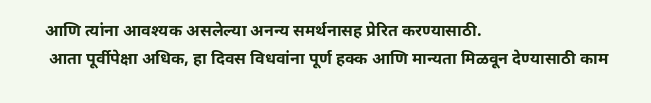आणि त्यांना आवश्यक असलेल्या अनन्य समर्थनासह प्रेरित करण्यासाठी.
 आता पूर्वीपेक्षा अधिक, हा दिवस विधवांना पूर्ण हक्क आणि मान्यता मिळवून देण्यासाठी काम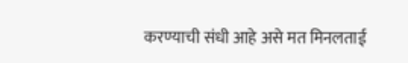करण्याची संधी आहे असे मत मिनलताई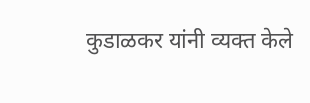कुडाळकर यांनी व्यक्त केले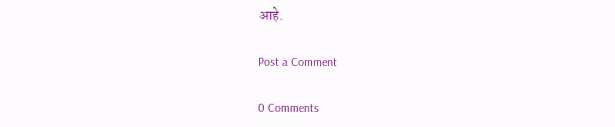आहे.

Post a Comment

0 Comments